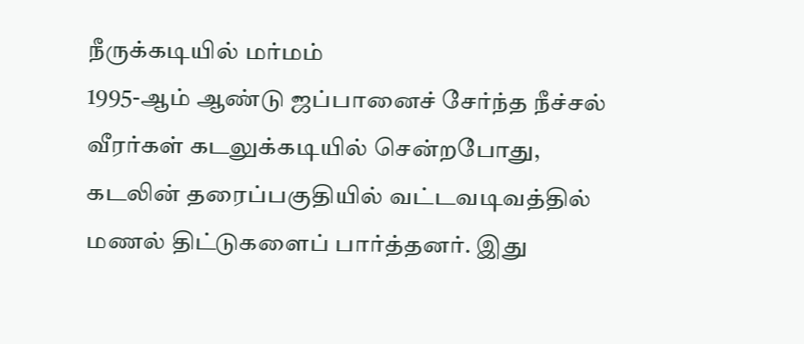நீருக்கடியில் மர்மம்
1995-ஆம் ஆண்டு ஜப்பானைச் சேர்ந்த நீச்சல் வீரர்கள் கடலுக்கடியில் சென்றபோது, கடலின் தரைப்பகுதியில் வட்டவடிவத்தில் மணல் திட்டுகளைப் பார்த்தனர். இது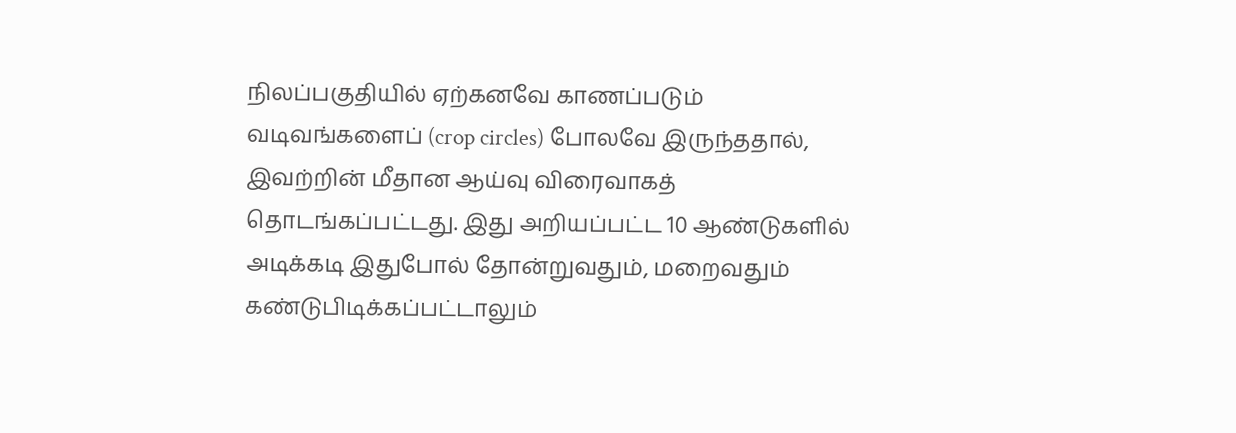நிலப்பகுதியில் ஏற்கனவே காணப்படும் வடிவங்களைப் (crop circles) போலவே இருந்ததால், இவற்றின் மீதான ஆய்வு விரைவாகத் தொடங்கப்பட்டது. இது அறியப்பட்ட 10 ஆண்டுகளில் அடிக்கடி இதுபோல் தோன்றுவதும், மறைவதும் கண்டுபிடிக்கப்பட்டாலும்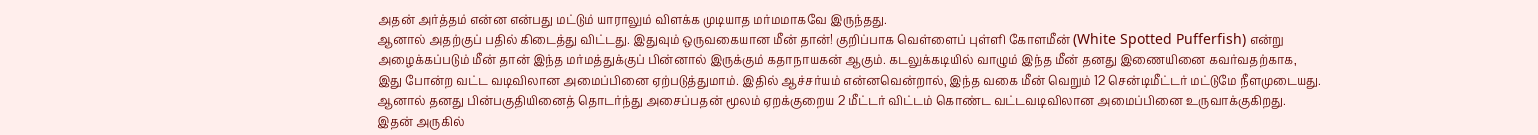அதன் அர்த்தம் என்ன என்பது மட்டும் யாராலும் விளக்க முடியாத மர்மமாகவே இருந்தது.
ஆனால் அதற்குப் பதில் கிடைத்து விட்டது. இதுவும் ஒருவகையான மீன் தான்! குறிப்பாக வெள்ளைப் புள்ளி கோளமீன் (White Spotted Pufferfish) என்று அழைக்கப்படும் மீன் தான் இந்த மர்மத்துக்குப் பின்னால் இருக்கும் கதாநாயகன் ஆகும். கடலுக்கடியில் வாழும் இந்த மீன் தனது இணையினை கவர்வதற்காக, இது போன்ற வட்ட வடிவிலான அமைப்பினை ஏற்படுத்துமாம். இதில் ஆச்சர்யம் என்னவென்றால், இந்த வகை மீன் வெறும் 12 சென்டிமீட்டர் மட்டுமே நீளமுடையது. ஆனால் தனது பின்பகுதியினைத் தொடர்ந்து அசைப்பதன் மூலம் ஏறக்குறைய 2 மீட்டர் விட்டம் கொண்ட வட்டவடிவிலான அமைப்பினை உருவாக்குகிறது. இதன் அருகில்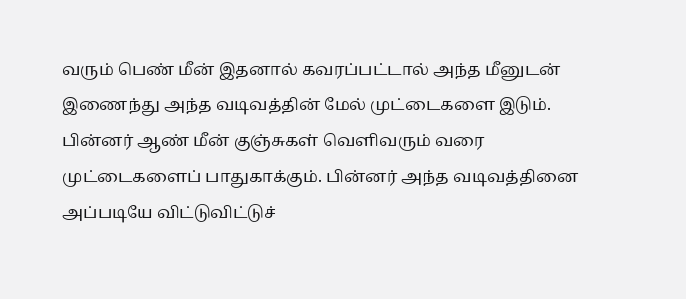வரும் பெண் மீன் இதனால் கவரப்பட்டால் அந்த மீனுடன் இணைந்து அந்த வடிவத்தின் மேல் முட்டைகளை இடும்.
பின்னர் ஆண் மீன் குஞ்சுகள் வெளிவரும் வரை முட்டைகளைப் பாதுகாக்கும். பின்னர் அந்த வடிவத்தினை அப்படியே விட்டுவிட்டுச்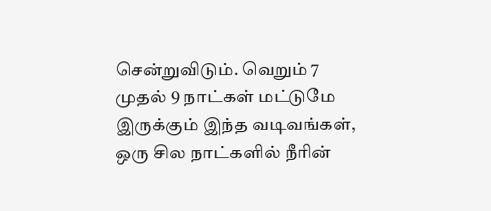சென்றுவிடும். வெறும் 7 முதல் 9 நாட்கள் மட்டுமே இருக்கும் இந்த வடிவங்கள், ஒரு சில நாட்களில் நீரின்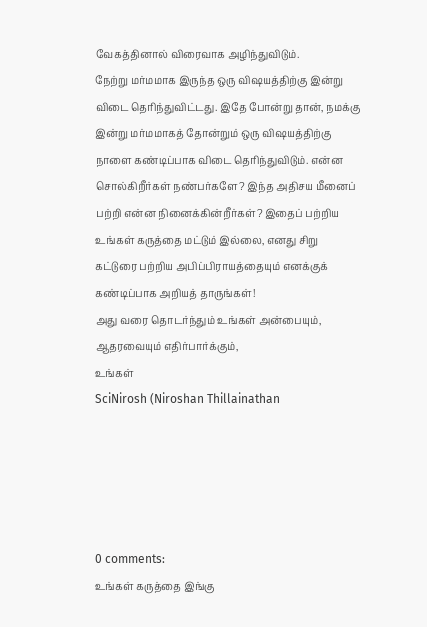வேகத்தினால் விரைவாக அழிந்துவிடும்.
நேற்று மர்மமாக இருந்த ஒரு விஷயத்திற்கு இன்று விடை தெரிந்துவிட்டது. இதே போன்று தான், நமக்கு இன்று மர்மமாகத் தோன்றும் ஒரு விஷயத்திற்கு நாளை கண்டிப்பாக விடை தெரிந்துவிடும். என்ன சொல்கிறீர்கள் நண்பர்களே? இந்த அதிசய மீனைப் பற்றி என்ன நினைக்கின்றீர்கள்? இதைப் பற்றிய உங்கள் கருத்தை மட்டும் இல்லை, எனது சிறு கட்டுரை பற்றிய அபிப்பிராயத்தையும் எனக்குக் கண்டிப்பாக அறியத் தாருங்கள்!
அது வரை தொடர்ந்தும் உங்கள் அன்பையும், ஆதரவையும் எதிர்பார்க்கும்,
உங்கள்
SciNirosh (Niroshan Thillainathan





0 comments:
உங்கள் கருத்தை இங்கு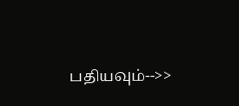பதியவும்-->>